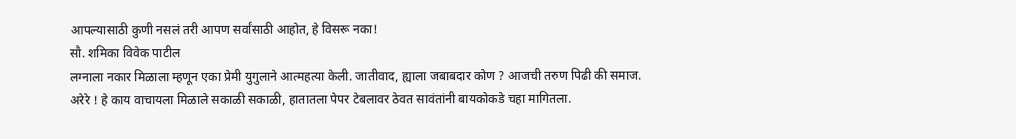आपल्यासाठी कुणी नसलं तरी आपण सर्वांसाठी आहोत, हे विसरू नका!
सौ. शमिका विवेक पाटील
लग्नाला नकार मिळाला म्हणून एका प्रेमी युगुलाने आत्महत्या केली. जातीवाद, ह्याला जबाबदार कोण ? आजची तरुण पिढी की समाज.
अरेरे ! हे काय वाचायला मिळाले सकाळी सकाळी, हातातला पेपर टेबलावर ठेवत सावंतांनी बायकोकडे चहा मागितला.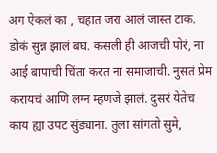अग ऐकलं का , चहात जरा आलं जास्त टाक. डोकं सुन्न झालं बघ. कसली ही आजची पोरं, ना आई बापाची चिंता करत ना समाजाची. नुसतं प्रेम करायचं आणि लग्न म्हणजे झालं. दुसरं येतेच काय ह्या उपट सुंड्याना. तुला सांगतो सुमे,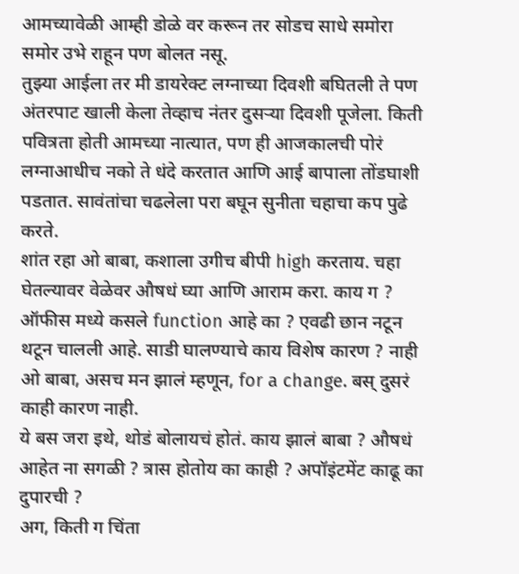आमच्यावेळी आम्ही डोळे वर करून तर सोडच साधे समोरा समोर उभे राहून पण बोलत नसू.
तुझ्या आईला तर मी डायरेक्ट लग्नाच्या दिवशी बघितली ते पण अंतरपाट खाली केला तेव्हाच नंतर दुसऱ्या दिवशी पूजेला. किती पवित्रता होती आमच्या नात्यात, पण ही आजकालची पोरं लग्नाआधीच नको ते धंदे करतात आणि आई बापाला तोंडघाशी पडतात. सावंतांचा चढलेला परा बघून सुनीता चहाचा कप पुढे करते.
शांत रहा ओ बाबा, कशाला उगीच बीपी high करताय. चहा घेतल्यावर वेळेवर औषधं घ्या आणि आराम करा. काय ग ? ऑफीस मध्ये कसले function आहे का ? एवढी छान नटून थटून चालली आहे. साडी घालण्याचे काय विशेष कारण ? नाही ओ बाबा, असच मन झालं म्हणून, for a change. बस् दुसरं काही कारण नाही.
ये बस जरा इथे, थोडं बोलायचं होतं. काय झालं बाबा ? औषधं आहेत ना सगळी ? त्रास होतोय का काही ? अपॉइंटमेंट काढू का दुपारची ?
अग, किती ग चिंता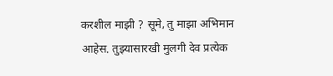करशील माझी ? सूमे, तु माझा अभिमान आहेस. तुझ्यासारखी मुलगी देव प्रत्येक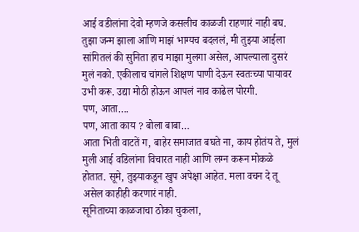आई वडीलांना देवो म्हणजे कसलीच काळजी राहणारं नाही बघ. तुझा जन्म झाला आणि माझं भाग्यच बदललं, मी तुझ्या आईला सांगितलं की सुनिता हाच माझा मुलगा असेल, आपल्याला दुसरं मुलं नको. एकीलाच चांगले शिक्षण पाणी देऊन स्वतःच्या पायावर उभी करू. उद्या मोठी होऊन आपलं नाव काढेल पोरगी.
पण, आता….
पण, आता काय ? बोला बाबा…
आता भिती वाटतें ग, बाहेर समाजात बघते ना, काय होतंय ते, मुलं मुली आई वडिलांना विचारत नाही आणि लग्न करून मोकळे होतात. सूमे, तुझ्याकडून खुप अपेक्षा आहेत. मला वचन दे तू असेल काहीही करणारं नाही.
सूनिताच्या काळजाचा ठोका चुकला,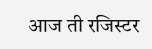आज ती रजिस्टर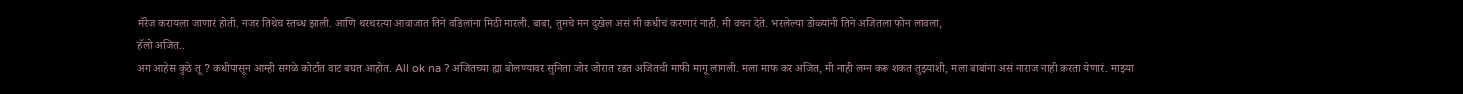मॅरेज करायला जाणारं होती. नजर तिथेच स्तब्ध झाली. आणि थरथरत्या आवाजात तिने वडिलांना मिठी मारली. बाबा, तुमचे मन दुखेल असं मी कधीचं करणारं नाही. मी वचन देते. भरलेल्या डोळ्यांनी तिने अजितला फोन लावला,
हॅलो अजित..
अग आहेस कुठे तू ? कधीपासून आम्ही सगळे कोर्टात वाट बघत आहोत. All ok na ? अजितच्या ह्या बोलण्यावर सुनिता जोर जोरात रडत अजितची माफी मागू लागली. मला माफ कर अजित, मी नाही लग्न करू शकत तुझ्याशी, मला बाबांना असं नाराज नाही करता येणारं. माझ्या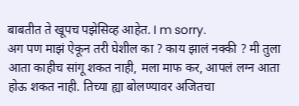बाबतीत ते खूपच पझेसिव्ह आहेत. I m sorry.
अग पण माझं ऐकून तरी घेशील का ? काय झालं नक्की ? मी तुला आता काहीच सांगू शकत नाही, मला माफ कर, आपलं लग्न आता होऊ शकत नाही. तिच्या ह्या बोलण्यावर अजितचा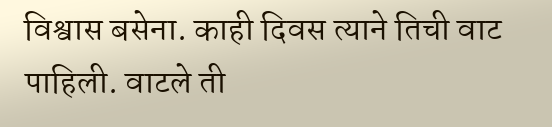विश्वास बसेना. काही दिवस त्याने तिची वाट पाहिली. वाटले ती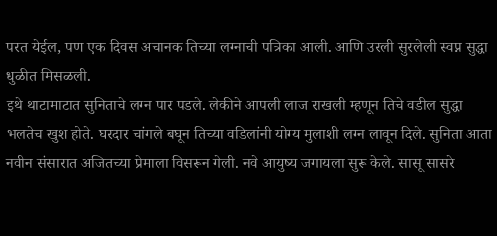परत येईल, पण एक दिवस अचानक तिच्या लग्नाची पत्रिका आली. आणि उरली सुरलेली स्वप्न सुद्धा धुळीत मिसळली.
इथे थाटामाटात सुनिताचे लग्न पार पडले. लेकीने आपली लाज राखली म्हणून तिचे वडील सुद्धा भलतेच खुश होते. घरदार चांगले बघून तिच्या वडिलांनी योग्य मुलाशी लग्न लावून दिले. सुनिता आता नवीन संसारात अजितच्या प्रेमाला विसरून गेली. नवे आयुष्य जगायला सुरू केले. सासू सासरे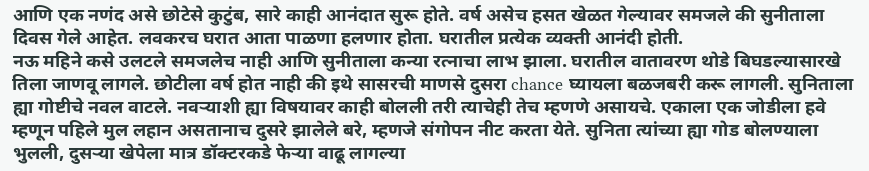आणि एक नणंद असे छोटेसे कुटुंब, सारे काही आनंदात सुरू होते. वर्ष असेच हसत खेळत गेल्यावर समजले की सुनीताला दिवस गेले आहेत. लवकरच घरात आता पाळणा हलणार होता. घरातील प्रत्येक व्यक्ती आनंदी होती.
नऊ महिने कसे उलटले समजलेच नाही आणि सुनीताला कन्या रत्नाचा लाभ झाला. घरातील वातावरण थोडे बिघडल्यासारखे तिला जाणवू लागले. छोटीला वर्ष होत नाही की इथे सासरची माणसे दुसरा chance घ्यायला बळजबरी करू लागली. सुनिताला ह्या गोष्टीचे नवल वाटले. नवऱ्याशी ह्या विषयावर काही बोलली तरी त्याचेही तेच म्हणणे असायचे. एकाला एक जोडीला हवे म्हणून पहिले मुल लहान असतानाच दुसरे झालेले बरे, म्हणजे संगोपन नीट करता येते. सुनिता त्यांच्या ह्या गोड बोलण्याला भुलली, दुसऱ्या खेपेला मात्र डॉक्टरकडे फेऱ्या वाढू लागल्या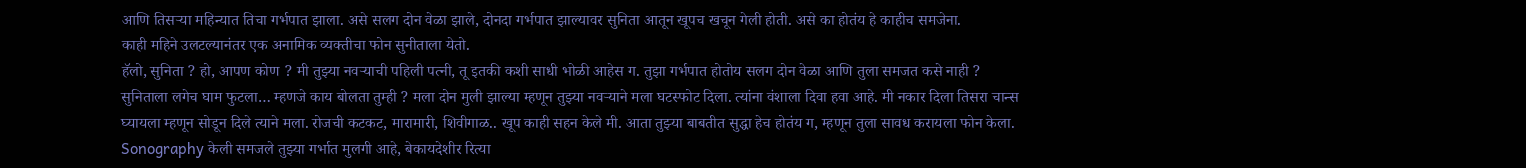आणि तिसऱ्या महिन्यात तिचा गर्भपात झाला. असे सलग दोन वेळा झाले, दोनदा गर्भपात झाल्यावर सुनिता आतून खूपच खचून गेली होती. असे का होतंय हे काहीच समजेना.
काही महिने उलटल्यानंतर एक अनामिक व्यक्तीचा फोन सुनीताला येतो.
हॅलो, सुनिता ? हो, आपण कोण ? मी तुझ्या नवऱ्याची पहिली पत्नी, तू इतकी कशी साधी भोळी आहेस ग. तुझा गर्भपात होतोय सलग दोन वेळा आणि तुला समजत कसे नाही ?
सुनिताला लगेच घाम फुटला… म्हणजे काय बोलता तुम्ही ? मला दोन मुली झाल्या म्हणून तुझ्या नवऱ्याने मला घटस्फोट दिला. त्यांना वंशाला दिवा हवा आहे. मी नकार दिला तिसरा चान्स घ्यायला म्हणून सोडून दिले त्याने मला. रोजची कटकट, मारामारी, शिवीगाळ.. खूप काही सहन केले मी. आता तुझ्या बाबतीत सुद्धा हेच होतंय ग, म्हणून तुला सावध करायला फोन केला. Sonography केली समजले तुझ्या गर्भात मुलगी आहे, बेकायदेशीर रित्या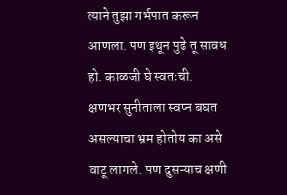त्याने तुझा गर्भपात करून आणला. पण इथून पुढे तू सावध हो. काळजी घे स्वतःची.
क्षणभर सुनीताला स्वप्न बघत असल्याचा भ्रम होतोय का असे वाटू लागले. पण दुसऱ्याच क्षणी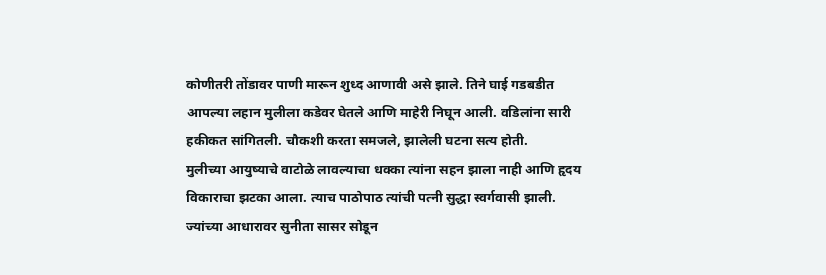कोणीतरी तोंडावर पाणी मारून शुध्द आणावी असे झाले. तिने घाई गडबडीत आपल्या लहान मुलीला कडेवर घेतले आणि माहेरी निघून आली. वडिलांना सारी हकीकत सांगितली. चौकशी करता समजले, झालेली घटना सत्य होती.
मुलीच्या आयुष्याचे वाटोळे लावल्याचा धक्का त्यांना सहन झाला नाही आणि हृदय विकाराचा झटका आला. त्याच पाठोपाठ त्यांची पत्नी सुद्धा स्वर्गवासी झाली. ज्यांच्या आधारावर सुनीता सासर सोडून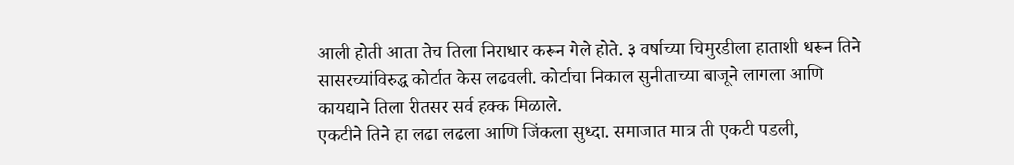आली होती आता तेच तिला निराधार करून गेले होते. ३ वर्षाच्या चिमुरडीला हाताशी धरून तिने सासरच्यांविरुद्ध कोर्टात केस लढवली. कोर्टाचा निकाल सुनीताच्या बाजूने लागला आणि कायद्याने तिला रीतसर सर्व हक्क मिळाले.
एकटीने तिने हा लढा लढला आणि जिंकला सुध्दा. समाजात मात्र ती एकटी पडली,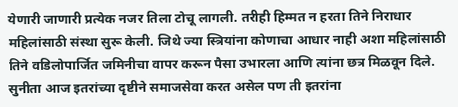येणारी जाणारी प्रत्येक नजर तिला टोचू लागली. तरीही हिम्मत न हरता तिने निराधार महिलांसाठी संस्था सुरू केली. जिथे ज्या स्त्रियांना कोणाचा आधार नाही अशा महिलांसाठी तिने वडिलोपार्जित जमिनीचा वापर करून पैसा उभारला आणि त्यांना छत्र मिळवून दिले. सुनीता आज इतरांच्या दृष्टीने समाजसेवा करत असेल पण ती इतरांना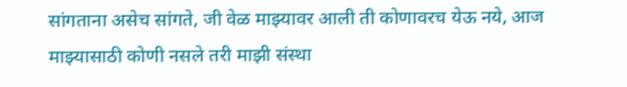सांगताना असेच सांगते, जी वेळ माझ्यावर आली ती कोणावरच येऊ नये, आज माझ्यासाठी कोणी नसले तरी माझी संस्था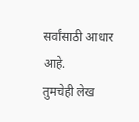सर्वांसाठी आधार आहे.
तुमचेही लेख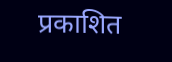प्रकाशित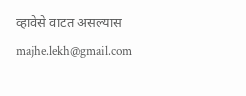व्हावेसे वाटत असल्यास majhe.lekh@gmail.com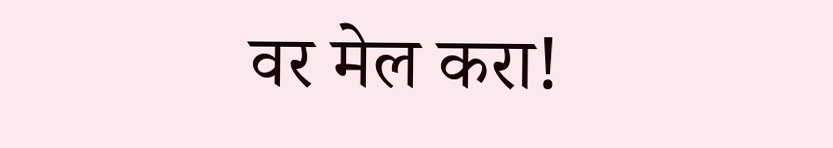वर मेल करा!